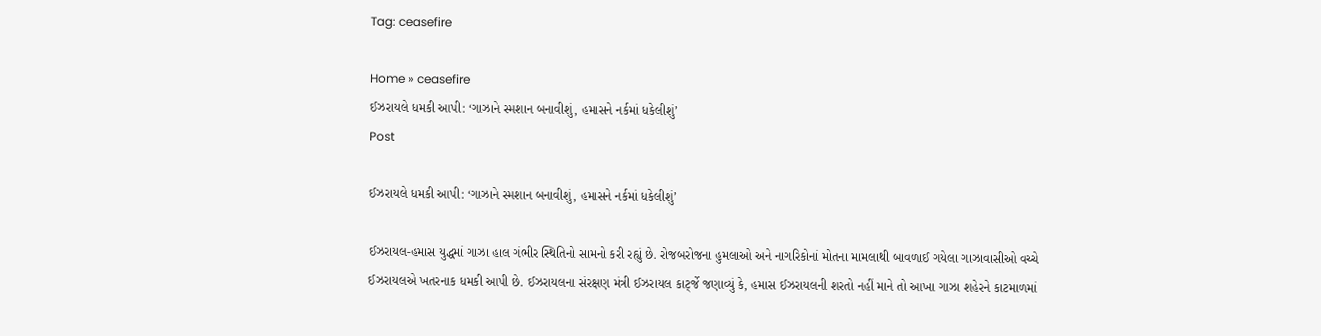Tag: ceasefire

Home » ceasefire
ઈઝરાયલે ધમકી આપી: ‘ગાઝાને સ્મશાન બનાવીશું, હમાસને નર્કમાં ધકેલીશું’
Post

ઈઝરાયલે ધમકી આપી: ‘ગાઝાને સ્મશાન બનાવીશું, હમાસને નર્કમાં ધકેલીશું’

ઈઝરાયલ-હમાસ યુદ્ધમાં ગાઝા હાલ ગંભીર સ્થિતિનો સામનો કરી રહ્યું છે. રોજબરોજના હુમલાઓ અને નાગરિકોનાં મોતના મામલાથી બાવળાઈ ગયેલા ગાઝાવાસીઓ વચ્ચે ઈઝરાયલએ ખતરનાક ધમકી આપી છે. ઈઝરાયલના સંરક્ષણ મંત્રી ઈઝરાયલ કાર્ટ્જે જણાવ્યું કે, હમાસ ઈઝરાયલની શરતો નહીં માને તો આખા ગાઝા શહેરને કાટમાળમાં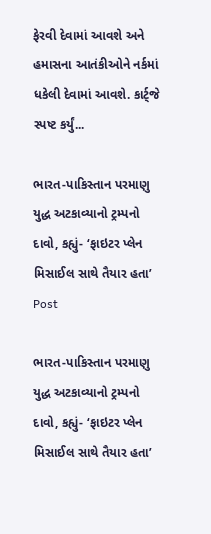ફેરવી દેવામાં આવશે અને હમાસના આતંકીઓને નર્કમાં ધકેલી દેવામાં આવશે. કાર્ટ્જે સ્પષ્ટ કર્યું...

ભારત-પાકિસ્તાન પરમાણુ યુદ્ધ અટકાવ્યાનો ટ્રમ્પનો દાવો, કહ્યું- ‘ફાઇટર પ્લેન મિસાઈલ સાથે તૈયાર હતા’
Post

ભારત-પાકિસ્તાન પરમાણુ યુદ્ધ અટકાવ્યાનો ટ્રમ્પનો દાવો, કહ્યું- ‘ફાઇટર પ્લેન મિસાઈલ સાથે તૈયાર હતા’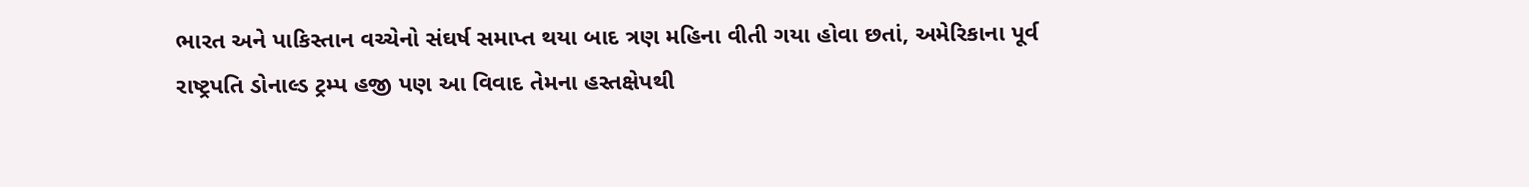ભારત અને પાકિસ્તાન વચ્ચેનો સંઘર્ષ સમાપ્ત થયા બાદ ત્રણ મહિના વીતી ગયા હોવા છતાં, અમેરિકાના પૂર્વ રાષ્ટ્રપતિ ડોનાલ્ડ ટ્રમ્પ હજી પણ આ વિવાદ તેમના હસ્તક્ષેપથી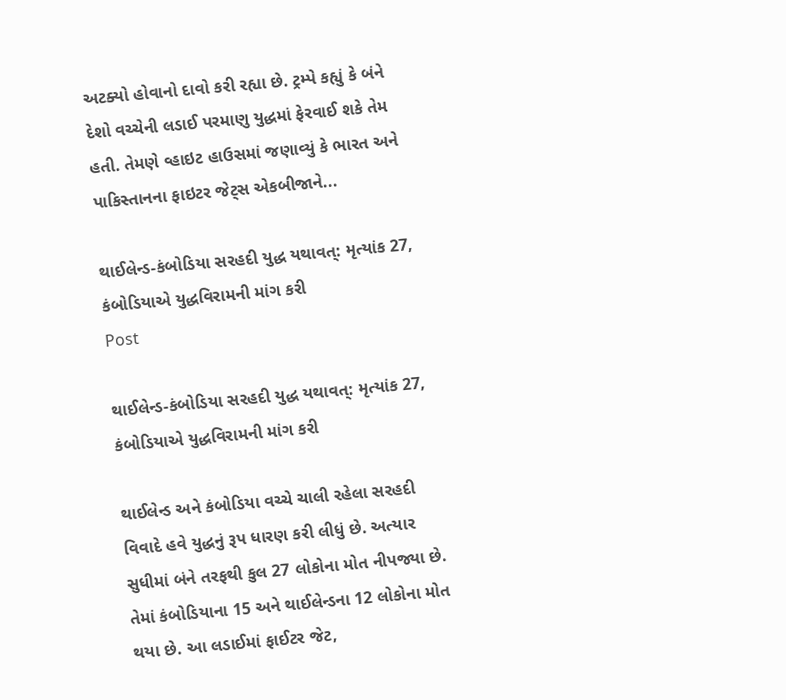અટક્યો હોવાનો દાવો કરી રહ્યા છે. ટ્રમ્પે કહ્યું કે બંને દેશો વચ્ચેની લડાઈ પરમાણુ યુદ્ધમાં ફેરવાઈ શકે તેમ હતી. તેમણે વ્હાઇટ હાઉસમાં જણાવ્યું કે ભારત અને પાકિસ્તાનના ફાઇટર જેટ્સ એકબીજાને...

થાઈલેન્ડ-કંબોડિયા સરહદી યુદ્ધ યથાવત્: મૃત્યાંક 27, કંબોડિયાએ યુદ્ધવિરામની માંગ કરી
Post

થાઈલેન્ડ-કંબોડિયા સરહદી યુદ્ધ યથાવત્: મૃત્યાંક 27, કંબોડિયાએ યુદ્ધવિરામની માંગ કરી

થાઈલેન્ડ અને કંબોડિયા વચ્ચે ચાલી રહેલા સરહદી વિવાદે હવે યુદ્ધનું રૂપ ધારણ કરી લીધું છે. અત્યાર સુધીમાં બંને તરફથી કુલ 27 લોકોના મોત નીપજ્યા છે. તેમાં કંબોડિયાના 15 અને થાઈલેન્ડના 12 લોકોના મોત થયા છે. આ લડાઈમાં ફાઈટર જેટ,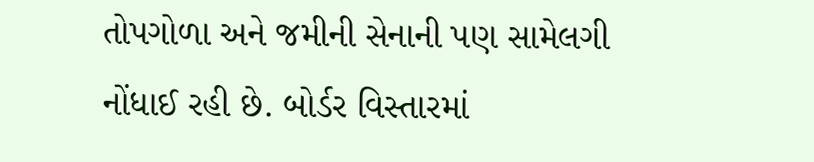તોપગોળા અને જમીની સેનાની પણ સામેલગી નોંધાઈ રહી છે. બોર્ડર વિસ્તારમાં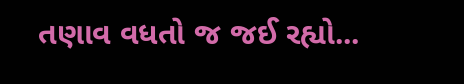તણાવ વધતો જ જઈ રહ્યો...